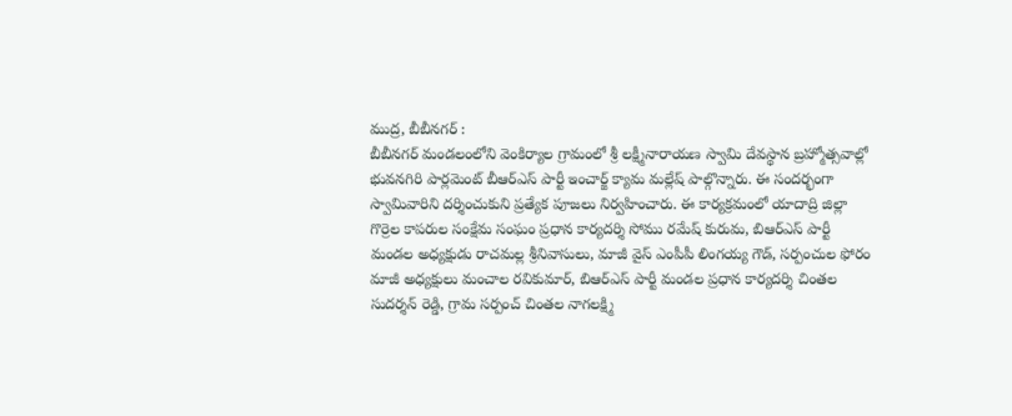ముద్ర, బీబీనగర్ :
బీబీనగర్ మండలంలోని వెంకిర్యాల గ్రామంలో శ్రీ లక్ష్మీనారాయణ స్వామి దేవస్థాన బ్రహ్మోత్సవాల్లో భువనగిరి పార్లమెంట్ బీఆర్ఎస్ పార్టీ ఇంచార్జ్ క్యామ మల్లేష్ పాల్గొన్నారు. ఈ సందర్భంగా స్వామివారిని దర్శించుకుని ప్రత్యేక పూజలు నిర్వహించారు. ఈ కార్యక్రమంలో యాదాద్రి జిల్లా గొర్రెల కాపరుల సంక్షేమ సంఘం ప్రధాన కార్యదర్శి సోము రమేష్ కురుమ, బిఆర్ఎస్ పార్టీ మండల అధ్యక్షుడు రాచమల్ల శ్రీనివాసులు, మాజీ వైస్ ఎంపీపీ లింగయ్య గౌడ్, సర్పంచుల ఫోరం మాజీ అధ్యక్షులు మంచాల రవికుమార్, బిఆర్ఎస్ పార్టీ మండల ప్రధాన కార్యదర్శి చింతల సుదర్శన్ రెడ్డి, గ్రామ సర్పంచ్ చింతల నాగలక్ష్మి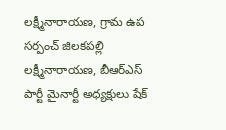లక్ష్మీనారాయణ, గ్రామ ఉప సర్పంచ్ జిలకపల్లి లక్ష్మీనారాయణ, బీఆర్ఎస్ పార్టీ మైనార్టీ అధ్యక్షులు షేక్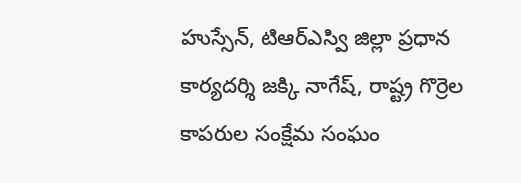హుస్సేన్, టిఆర్ఎస్వి జిల్లా ప్రధాన కార్యదర్శి జక్కి నాగేష్, రాష్ట్ర గొర్రెల కాపరుల సంక్షేమ సంఘం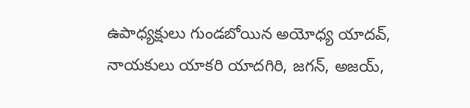ఉపాధ్యక్షులు గుండబోయిన అయోధ్య యాదవ్, నాయకులు యాకరి యాదగిరి, జగన్, అజయ్,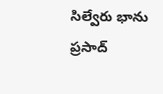సిల్వేరు భాను ప్రసాద్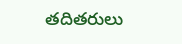తదితరులు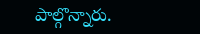పాల్గొన్నారు.